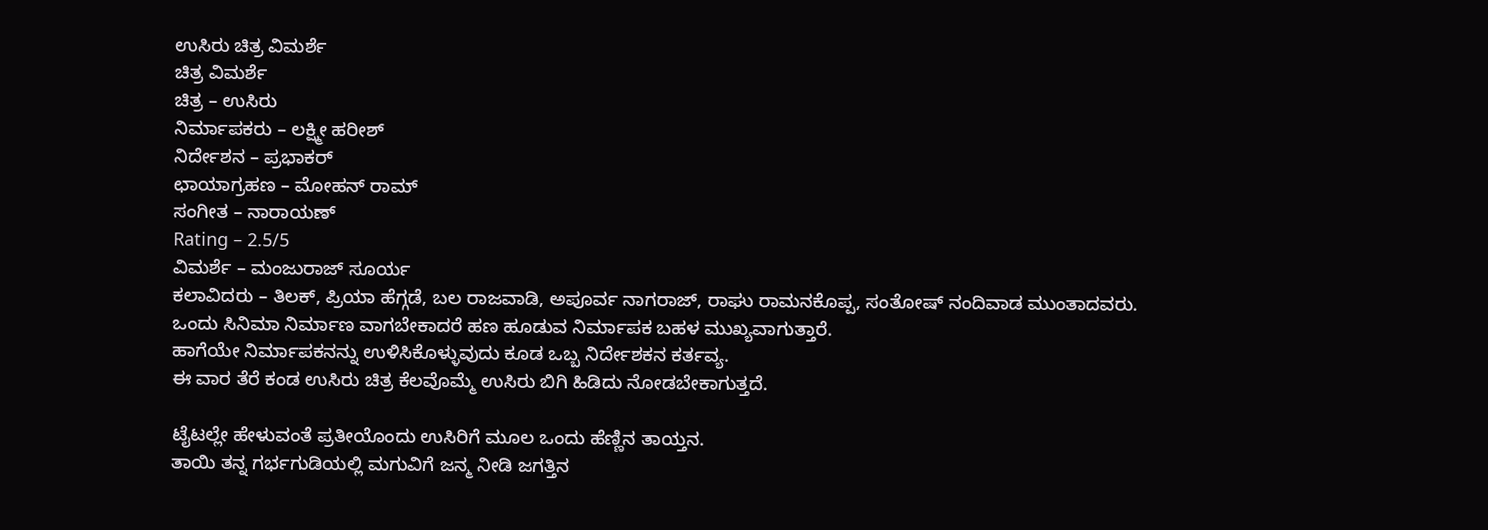ಉಸಿರು ಚಿತ್ರ ವಿಮರ್ಶೆ
ಚಿತ್ರ ವಿಮರ್ಶೆ
ಚಿತ್ರ – ಉಸಿರು
ನಿರ್ಮಾಪಕರು – ಲಕ್ಷ್ಮೀ ಹರೀಶ್
ನಿರ್ದೇಶನ – ಪ್ರಭಾಕರ್
ಛಾಯಾಗ್ರಹಣ – ಮೋಹನ್ ರಾಮ್
ಸಂಗೀತ – ನಾರಾಯಣ್
Rating – 2.5/5
ವಿಮರ್ಶೆ – ಮಂಜುರಾಜ್ ಸೂರ್ಯ
ಕಲಾವಿದರು – ತಿಲಕ್, ಪ್ರಿಯಾ ಹೆಗ್ಗಡೆ, ಬಲ ರಾಜವಾಡಿ, ಅಪೂರ್ವ ನಾಗರಾಜ್, ರಾಘು ರಾಮನಕೊಪ್ಪ, ಸಂತೋಷ್ ನಂದಿವಾಡ ಮುಂತಾದವರು.
ಒಂದು ಸಿನಿಮಾ ನಿರ್ಮಾಣ ವಾಗಬೇಕಾದರೆ ಹಣ ಹೂಡುವ ನಿರ್ಮಾಪಕ ಬಹಳ ಮುಖ್ಯವಾಗುತ್ತಾರೆ.
ಹಾಗೆಯೇ ನಿರ್ಮಾಪಕನನ್ನು ಉಳಿಸಿಕೊಳ್ಳುವುದು ಕೂಡ ಒಬ್ಬ ನಿರ್ದೇಶಕನ ಕರ್ತವ್ಯ.
ಈ ವಾರ ತೆರೆ ಕಂಡ ಉಸಿರು ಚಿತ್ರ ಕೆಲವೊಮ್ಮೆ ಉಸಿರು ಬಿಗಿ ಹಿಡಿದು ನೋಡಬೇಕಾಗುತ್ತದೆ.

ಟೈಟಲ್ಲೇ ಹೇಳುವಂತೆ ಪ್ರತೀಯೊಂದು ಉಸಿರಿಗೆ ಮೂಲ ಒಂದು ಹೆಣ್ಣಿನ ತಾಯ್ತನ.
ತಾಯಿ ತನ್ನ ಗರ್ಭಗುಡಿಯಲ್ಲಿ ಮಗುವಿಗೆ ಜನ್ಮ ನೀಡಿ ಜಗತ್ತಿನ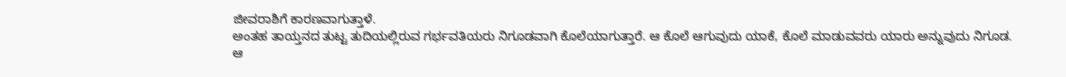ಜೀವರಾಶಿಗೆ ಕಾರಣವಾಗುತ್ತಾಳೆ.
ಅಂತಹ ತಾಯ್ತನದ ತುಟ್ಟ ತುದಿಯಲ್ಲಿರುವ ಗರ್ಭವತಿಯರು ನಿಗೂಡವಾಗಿ ಕೊಲೆಯಾಗುತ್ತಾರೆ. ಆ ಕೊಲೆ ಆಗುವುದು ಯಾಕೆ, ಕೊಲೆ ಮಾಡುವವರು ಯಾರು ಅನ್ನುವುದು ನಿಗೂಡ.
ಆ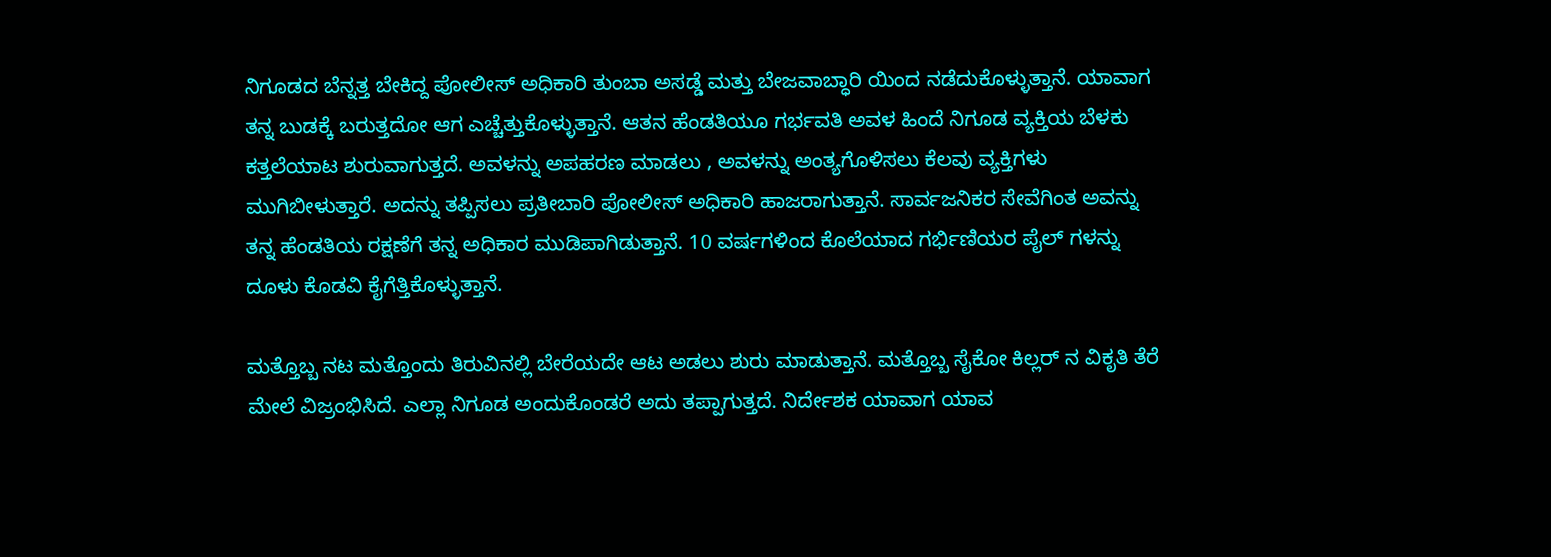ನಿಗೂಡದ ಬೆನ್ನತ್ತ ಬೇಕಿದ್ದ ಪೋಲೀಸ್ ಅಧಿಕಾರಿ ತುಂಬಾ ಅಸಡ್ಡೆ ಮತ್ತು ಬೇಜವಾಬ್ಧಾರಿ ಯಿಂದ ನಡೆದುಕೊಳ್ಳುತ್ತಾನೆ. ಯಾವಾಗ ತನ್ನ ಬುಡಕ್ಕೆ ಬರುತ್ತದೋ ಆಗ ಎಚ್ಚೆತ್ತುಕೊಳ್ಳುತ್ತಾನೆ. ಆತನ ಹೆಂಡತಿಯೂ ಗರ್ಭವತಿ ಅವಳ ಹಿಂದೆ ನಿಗೂಡ ವ್ಯಕ್ತಿಯ ಬೆಳಕು ಕತ್ತಲೆಯಾಟ ಶುರುವಾಗುತ್ತದೆ. ಅವಳನ್ನು ಅಪಹರಣ ಮಾಡಲು , ಅವಳನ್ನು ಅಂತ್ಯಗೊಳಿಸಲು ಕೆಲವು ವ್ಯಕ್ತಿಗಳು ಮುಗಿಬೀಳುತ್ತಾರೆ. ಅದನ್ನು ತಪ್ಪಿಸಲು ಪ್ರತೀಬಾರಿ ಪೋಲೀಸ್ ಅಧಿಕಾರಿ ಹಾಜರಾಗುತ್ತಾನೆ. ಸಾರ್ವಜನಿಕರ ಸೇವೆಗಿಂತ ಅವನ್ನು ತನ್ನ ಹೆಂಡತಿಯ ರಕ್ಷಣೆಗೆ ತನ್ನ ಅಧಿಕಾರ ಮುಡಿಪಾಗಿಡುತ್ತಾನೆ. 10 ವರ್ಷಗಳಿಂದ ಕೊಲೆಯಾದ ಗರ್ಭಿಣಿಯರ ಪೈಲ್ ಗಳನ್ನು ದೂಳು ಕೊಡವಿ ಕೈಗೆತ್ತಿಕೊಳ್ಳುತ್ತಾನೆ.

ಮತ್ತೊಬ್ಬ ನಟ ಮತ್ತೊಂದು ತಿರುವಿನಲ್ಲಿ ಬೇರೆಯದೇ ಆಟ ಅಡಲು ಶುರು ಮಾಡುತ್ತಾನೆ. ಮತ್ತೊಬ್ಬ ಸೈಕೋ ಕಿಲ್ಲರ್ ನ ವಿಕೃತಿ ತೆರೆ ಮೇಲೆ ವಿಜ್ರಂಭಿಸಿದೆ. ಎಲ್ಲಾ ನಿಗೂಡ ಅಂದುಕೊಂಡರೆ ಅದು ತಪ್ಪಾಗುತ್ತದೆ. ನಿರ್ದೇಶಕ ಯಾವಾಗ ಯಾವ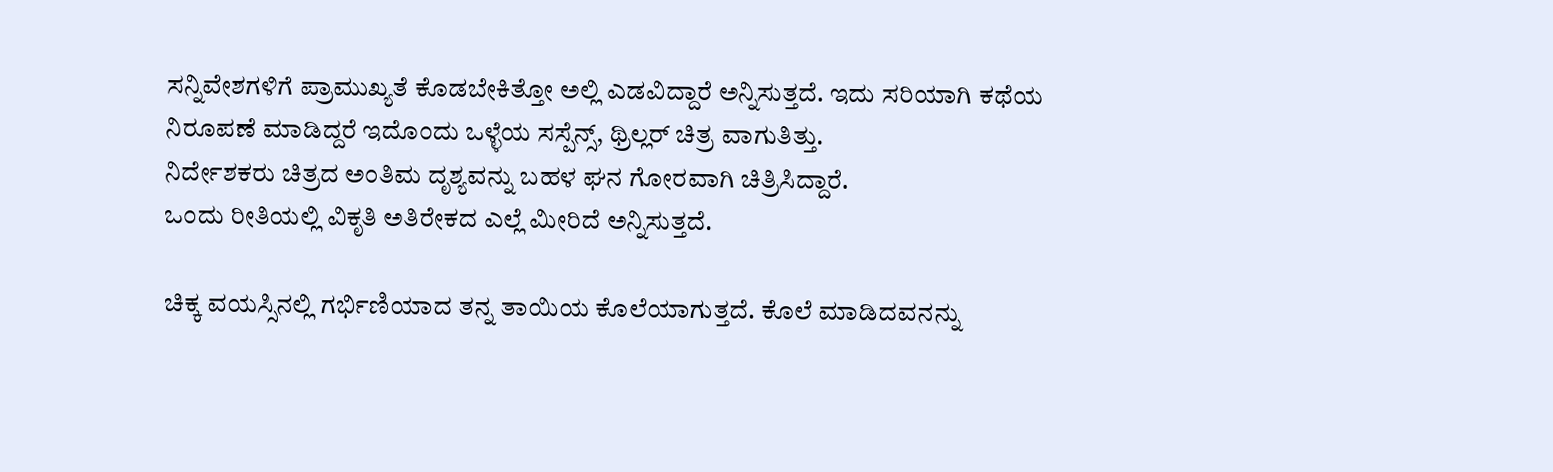ಸನ್ನಿವೇಶಗಳಿಗೆ ಪ್ರಾಮುಖ್ಯತೆ ಕೊಡಬೇಕಿತ್ತೋ ಅಲ್ಲಿ ಎಡವಿದ್ದಾರೆ ಅನ್ನಿಸುತ್ತದೆ. ಇದು ಸರಿಯಾಗಿ ಕಥೆಯ ನಿರೂಪಣೆ ಮಾಡಿದ್ದರೆ ಇದೊಂದು ಒಳ್ಳೆಯ ಸಸ್ಪೆನ್ಸ್, ಥ್ರಿಲ್ಲರ್ ಚಿತ್ರ ವಾಗುತಿತ್ತು.
ನಿರ್ದೇಶಕರು ಚಿತ್ರದ ಅಂತಿಮ ದೃಶ್ಯವನ್ನು ಬಹಳ ಘನ ಗೋರವಾಗಿ ಚಿತ್ರಿಸಿದ್ದಾರೆ.
ಒಂದು ರೀತಿಯಲ್ಲಿ ವಿಕೃತಿ ಅತಿರೇಕದ ಎಲ್ಲೆ ಮೀರಿದೆ ಅನ್ನಿಸುತ್ತದೆ.

ಚಿಕ್ಕ ವಯಸ್ಸಿನಲ್ಲಿ ಗರ್ಭಿಣಿಯಾದ ತನ್ನ ತಾಯಿಯ ಕೊಲೆಯಾಗುತ್ತದೆ. ಕೊಲೆ ಮಾಡಿದವನನ್ನು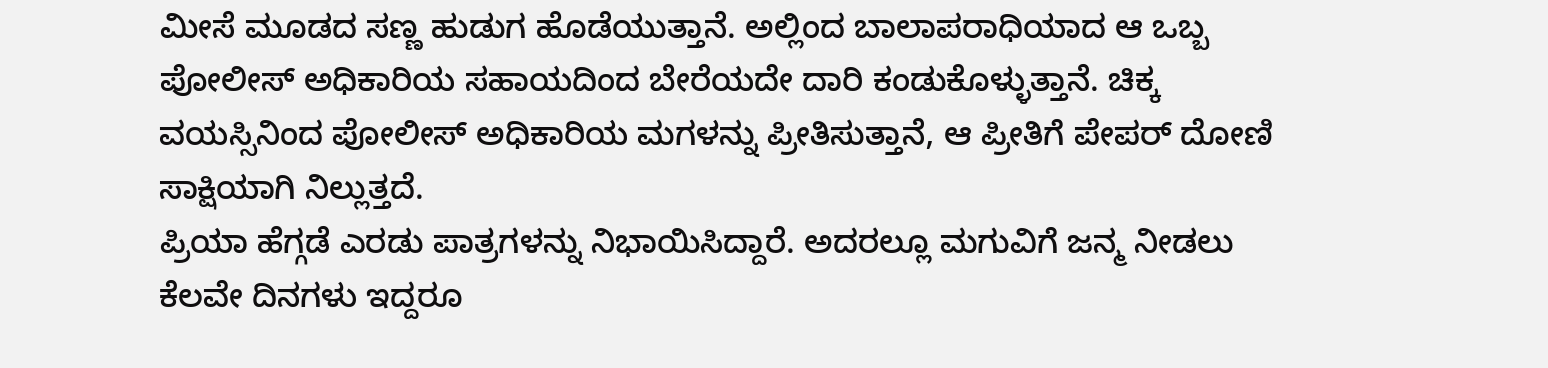ಮೀಸೆ ಮೂಡದ ಸಣ್ಣ ಹುಡುಗ ಹೊಡೆಯುತ್ತಾನೆ. ಅಲ್ಲಿಂದ ಬಾಲಾಪರಾಧಿಯಾದ ಆ ಒಬ್ಬ ಪೋಲೀಸ್ ಅಧಿಕಾರಿಯ ಸಹಾಯದಿಂದ ಬೇರೆಯದೇ ದಾರಿ ಕಂಡುಕೊಳ್ಳುತ್ತಾನೆ. ಚಿಕ್ಕ ವಯಸ್ಸಿನಿಂದ ಪೋಲೀಸ್ ಅಧಿಕಾರಿಯ ಮಗಳನ್ನು ಪ್ರೀತಿಸುತ್ತಾನೆ, ಆ ಪ್ರೀತಿಗೆ ಪೇಪರ್ ದೋಣಿ ಸಾಕ್ಷಿಯಾಗಿ ನಿಲ್ಲುತ್ತದೆ.
ಪ್ರಿಯಾ ಹೆಗ್ಗಡೆ ಎರಡು ಪಾತ್ರಗಳನ್ನು ನಿಭಾಯಿಸಿದ್ದಾರೆ. ಅದರಲ್ಲೂ ಮಗುವಿಗೆ ಜನ್ಮ ನೀಡಲು ಕೆಲವೇ ದಿನಗಳು ಇದ್ದರೂ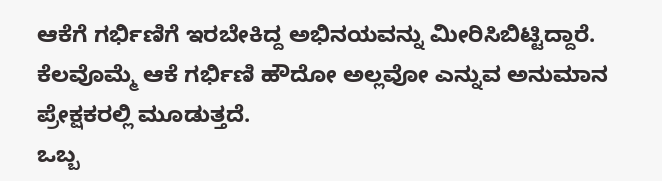ಆಕೆಗೆ ಗರ್ಭಿಣಿಗೆ ಇರಬೇಕಿದ್ದ ಅಭಿನಯವನ್ನು ಮೀರಿಸಿಬಿಟ್ಟಿದ್ದಾರೆ. ಕೆಲವೊಮ್ಮೆ ಆಕೆ ಗರ್ಭಿಣಿ ಹೌದೋ ಅಲ್ಲವೋ ಎನ್ನುವ ಅನುಮಾನ ಪ್ರೇಕ್ಷಕರಲ್ಲಿ ಮೂಡುತ್ತದೆ.
ಒಬ್ಬ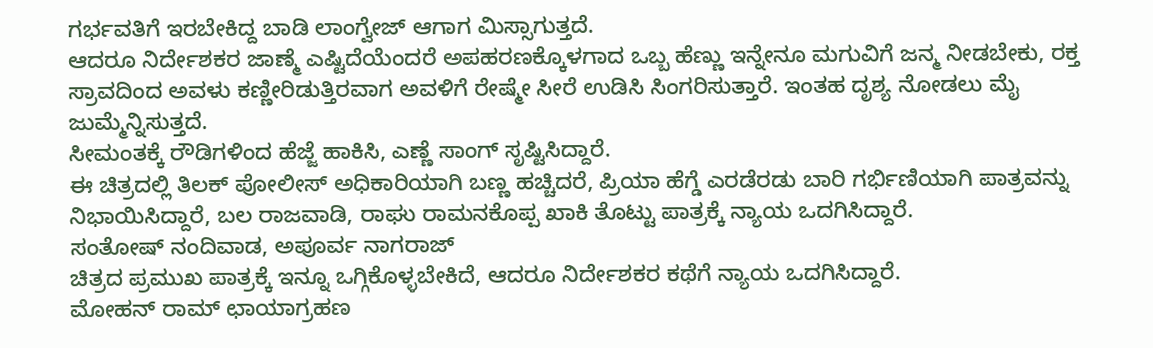ಗರ್ಭವತಿಗೆ ಇರಬೇಕಿದ್ದ ಬಾಡಿ ಲಾಂಗ್ವೇಜ್ ಆಗಾಗ ಮಿಸ್ಸಾಗುತ್ತದೆ.
ಆದರೂ ನಿರ್ದೇಶಕರ ಜಾಣ್ಮೆ ಎಷ್ಟಿದೆಯೆಂದರೆ ಅಪಹರಣಕ್ಕೊಳಗಾದ ಒಬ್ಬ ಹೆಣ್ಣು ಇನ್ನೇನೂ ಮಗುವಿಗೆ ಜನ್ಮ ನೀಡಬೇಕು, ರಕ್ತ ಸ್ರಾವದಿಂದ ಅವಳು ಕಣ್ಣೀರಿಡುತ್ತಿರವಾಗ ಅವಳಿಗೆ ರೇಷ್ಮೇ ಸೀರೆ ಉಡಿಸಿ ಸಿಂಗರಿಸುತ್ತಾರೆ. ಇಂತಹ ದೃಶ್ಯ ನೋಡಲು ಮೈ ಜುಮ್ಮೆನ್ನಿಸುತ್ತದೆ.
ಸೀಮಂತಕ್ಕೆ ರೌಡಿಗಳಿಂದ ಹೆಜ್ಜೆ ಹಾಕಿಸಿ, ಎಣ್ಣೆ ಸಾಂಗ್ ಸೃಷ್ಟಿಸಿದ್ದಾರೆ.
ಈ ಚಿತ್ರದಲ್ಲಿ ತಿಲಕ್ ಪೋಲೀಸ್ ಅಧಿಕಾರಿಯಾಗಿ ಬಣ್ಣ ಹಚ್ಚಿದರೆ, ಪ್ರಿಯಾ ಹೆಗ್ಡೆ ಎರಡೆರಡು ಬಾರಿ ಗರ್ಭಿಣಿಯಾಗಿ ಪಾತ್ರವನ್ನು ನಿಭಾಯಿಸಿದ್ದಾರೆ, ಬಲ ರಾಜವಾಡಿ, ರಾಘು ರಾಮನಕೊಪ್ಪ ಖಾಕಿ ತೊಟ್ಟು ಪಾತ್ರಕ್ಕೆ ನ್ಯಾಯ ಒದಗಿಸಿದ್ದಾರೆ.
ಸಂತೋಷ್ ನಂದಿವಾಡ, ಅಪೂರ್ವ ನಾಗರಾಜ್
ಚಿತ್ರದ ಪ್ರಮುಖ ಪಾತ್ರಕ್ಕೆ ಇನ್ನೂ ಒಗ್ಗಿಕೊಳ್ಳಬೇಕಿದೆ, ಆದರೂ ನಿರ್ದೇಶಕರ ಕಥೆಗೆ ನ್ಯಾಯ ಒದಗಿಸಿದ್ದಾರೆ.
ಮೋಹನ್ ರಾಮ್ ಛಾಯಾಗ್ರಹಣ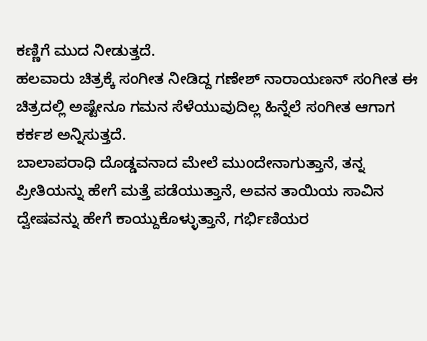ಕಣ್ಣಿಗೆ ಮುದ ನೀಡುತ್ತದೆ.
ಹಲವಾರು ಚಿತ್ರಕ್ಕೆ ಸಂಗೀತ ನೀಡಿದ್ದ ಗಣೇಶ್ ನಾರಾಯಣನ್ ಸಂಗೀತ ಈ ಚಿತ್ರದಲ್ಲಿ ಅಷ್ಟೇನೂ ಗಮನ ಸೆಳೆಯುವುದಿಲ್ಲ ಹಿನ್ನೆಲೆ ಸಂಗೀತ ಆಗಾಗ ಕರ್ಕಶ ಅನ್ನಿಸುತ್ತದೆ.
ಬಾಲಾಪರಾಧಿ ದೊಡ್ಡವನಾದ ಮೇಲೆ ಮುಂದೇನಾಗುತ್ತಾನೆ, ತನ್ನ ಪ್ರೀತಿಯನ್ನು ಹೇಗೆ ಮತ್ತೆ ಪಡೆಯುತ್ತಾನೆ, ಅವನ ತಾಯಿಯ ಸಾವಿನ ದ್ವೇಷವನ್ನು ಹೇಗೆ ಕಾಯ್ದುಕೊಳ್ಳುತ್ತಾನೆ, ಗರ್ಭಿಣಿಯರ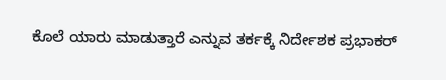ಕೊಲೆ ಯಾರು ಮಾಡುತ್ತಾರೆ ಎನ್ನುವ ತರ್ಕಕ್ಕೆ ನಿರ್ದೇಶಕ ಪ್ರಭಾಕರ್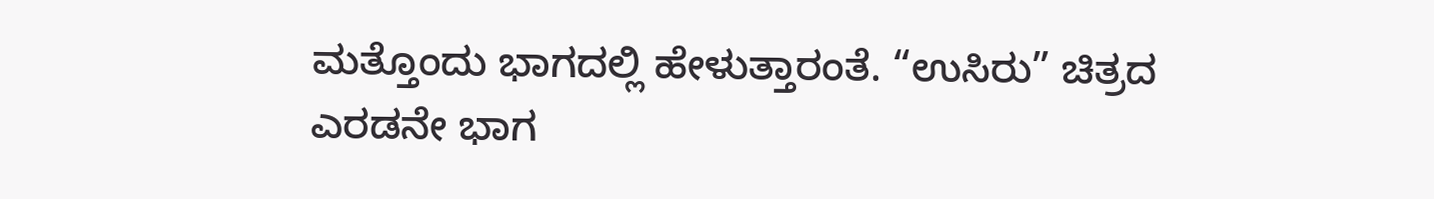ಮತ್ತೊಂದು ಭಾಗದಲ್ಲಿ ಹೇಳುತ್ತಾರಂತೆ. “ಉಸಿರು” ಚಿತ್ರದ ಎರಡನೇ ಭಾಗ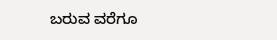ಬರುವ ವರೆಗೂ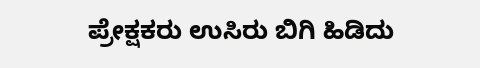ಪ್ರೇಕ್ಷಕರು ಉಸಿರು ಬಿಗಿ ಹಿಡಿದು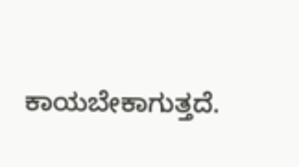ಕಾಯಬೇಕಾಗುತ್ತದೆ.